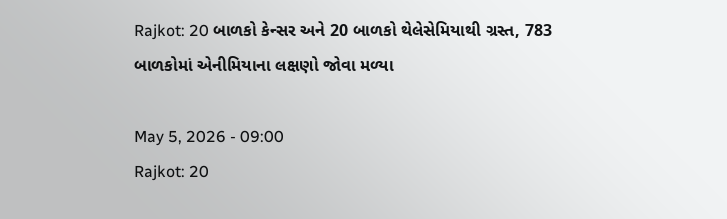Rajkot: 20 બાળકો કેન્સર અને 20 બાળકો થેલેસેમિયાથી ગ્રસ્ત, 783 બાળકોમાં એનીમિયાના લક્ષણો જોવા મળ્યા

May 5, 2026 - 09:00
Rajkot: 20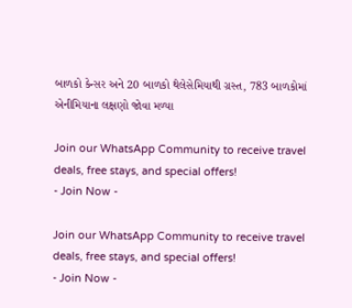બાળકો કેન્સર અને 20 બાળકો થેલેસેમિયાથી ગ્રસ્ત, 783 બાળકોમાં એનીમિયાના લક્ષણો જોવા મળ્યા

Join our WhatsApp Community to receive travel deals, free stays, and special offers!
- Join Now -

Join our WhatsApp Community to receive travel deals, free stays, and special offers!
- Join Now -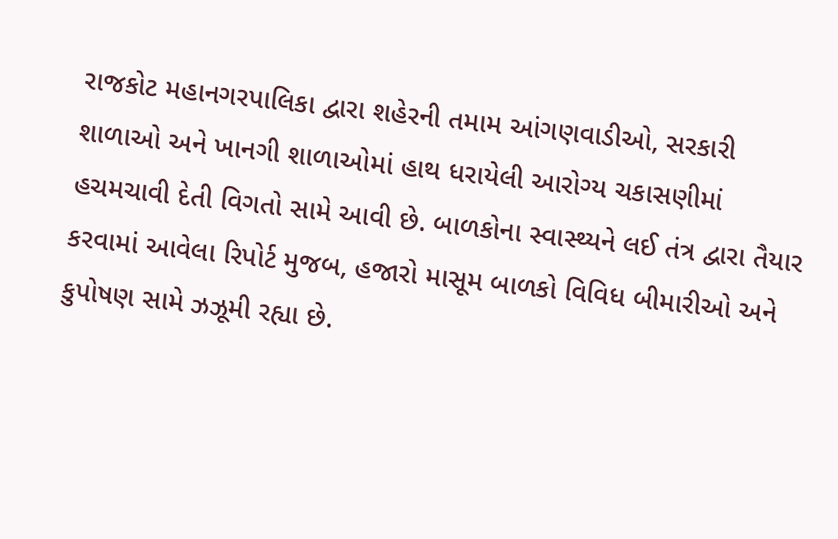રાજકોટ મહાનગરપાલિકા દ્વારા શહેરની તમામ આંગણવાડીઓ, સરકારી શાળાઓ અને ખાનગી શાળાઓમાં હાથ ધરાયેલી આરોગ્ય ચકાસણીમાં હચમચાવી દેતી વિગતો સામે આવી છે. બાળકોના સ્વાસ્થ્યને લઈ તંત્ર દ્વારા તૈયાર કરવામાં આવેલા રિપોર્ટ મુજબ, હજારો માસૂમ બાળકો વિવિધ બીમારીઓ અને કુપોષણ સામે ઝઝૂમી રહ્યા છે.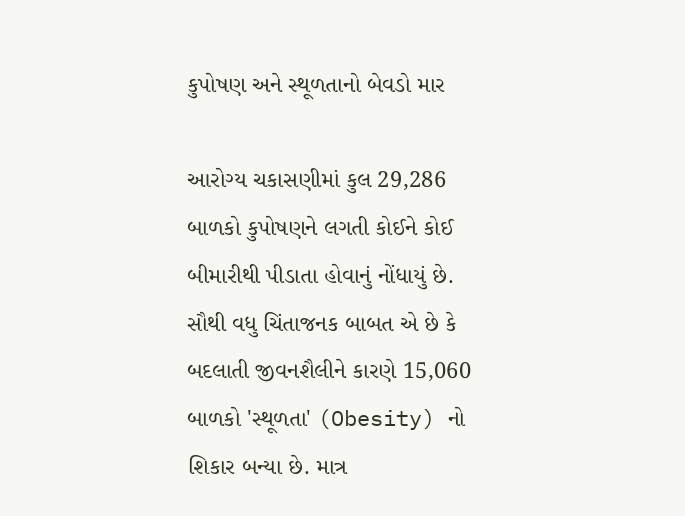કુપોષણ અને સ્થૂળતાનો બેવડો માર

આરોગ્ય ચકાસણીમાં કુલ 29,286 બાળકો કુપોષણને લગતી કોઈને કોઈ બીમારીથી પીડાતા હોવાનું નોંધાયું છે. સૌથી વધુ ચિંતાજનક બાબત એ છે કે બદલાતી જીવનશૈલીને કારણે 15,060 બાળકો 'સ્થૂળતા' (Obesity) નો શિકાર બન્યા છે. માત્ર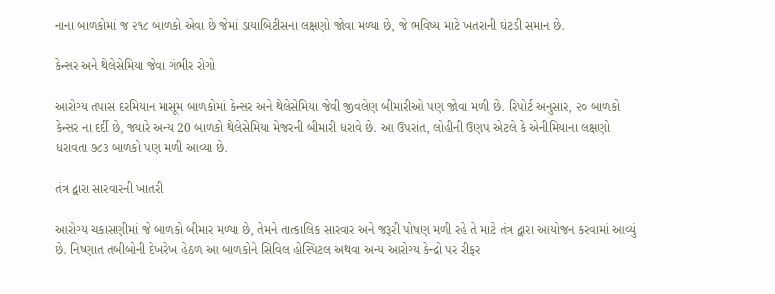નાના બાળકોમાં જ ૨૧૮ બાળકો એવા છે જેમાં ડાયાબિટીસના લક્ષણો જોવા મળ્યા છે, જે ભવિષ્ય માટે ખતરાની ઘંટડી સમાન છે.

કેન્સર અને થેલેસેમિયા જેવા ગંભીર રોગો

આરોગ્ય તપાસ દરમિયાન માસૂમ બાળકોમાં કેન્સર અને થેલેસેમિયા જેવી જીવલેણ બીમારીઓ પણ જોવા મળી છે. રિપોર્ટ અનુસાર, ૨૦ બાળકો કેન્સર ના દર્દી છે, જ્યારે અન્ય 20 બાળકો થેલેસેમિયા મેજરની બીમારી ધરાવે છે. આ ઉપરાંત, લોહીની ઉણપ એટલે કે એનીમિયાના લક્ષણો ધરાવતા ૭૮૩ બાળકો પણ મળી આવ્યા છે.

તંત્ર દ્વારા સારવારની ખાતરી

આરોગ્ય ચકાસણીમાં જે બાળકો બીમાર મળ્યા છે, તેમને તાત્કાલિક સારવાર અને જરૂરી પોષણ મળી રહે તે માટે તંત્ર દ્વારા આયોજન કરવામાં આવ્યું છે. નિષ્ણાત તબીબોની દેખરેખ હેઠળ આ બાળકોને સિવિલ હોસ્પિટલ અથવા અન્ય આરોગ્ય કેન્દ્રો પર રીફર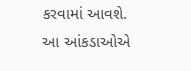કરવામાં આવશે. આ આંકડાઓએ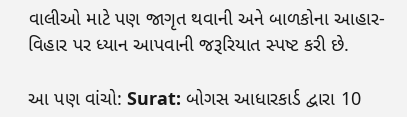વાલીઓ માટે પણ જાગૃત થવાની અને બાળકોના આહાર-વિહાર પર ધ્યાન આપવાની જરૂરિયાત સ્પષ્ટ કરી છે.

આ પણ વાંચો: Surat: બોગસ આધારકાર્ડ દ્વારા 10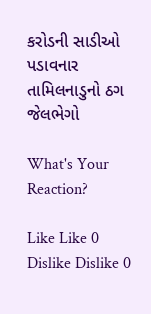કરોડની સાડીઓ પડાવનાર તામિલનાડુનો ઠગ જેલભેગો

What's Your Reaction?

Like Like 0
Dislike Dislike 0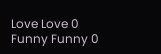Love Love 0
Funny Funny 0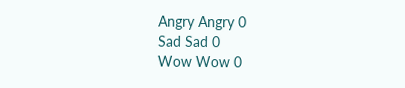Angry Angry 0
Sad Sad 0
Wow Wow 0